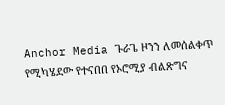Anchor Media ጉራጌ ዞንን ለመሰልቀጥ የሚካሄደው የተናበበ የኦሮሚያ ብልጽግና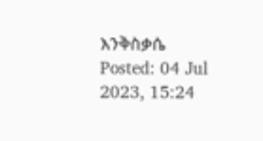እንቅስቃሴ
Posted: 04 Jul 2023, 15:24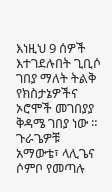እነዚህ 9 ሰዎች እተገደሉበት ጊቢሶ ገበያ ማለት ትልቅ የክስታኔዎችና ኦሮሞች መገበያያ ቅዳሜ ገበያ ነው ። ጉራጌዎቹ አማውቴ፣ ላሊጌና ሶምቦ የመጣሉ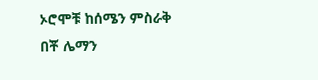ኦሮሞቹ ከሰሜን ምስራቅ በቾ ሌማን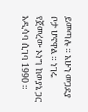ይመጣሉ ። አሁን መጋደያ ቦታ ሆኖዋል ። ነገሩ የጀመረው ኦነግ ከወያኔ ጋር አዲሳባ ሲገባ 1990 ።